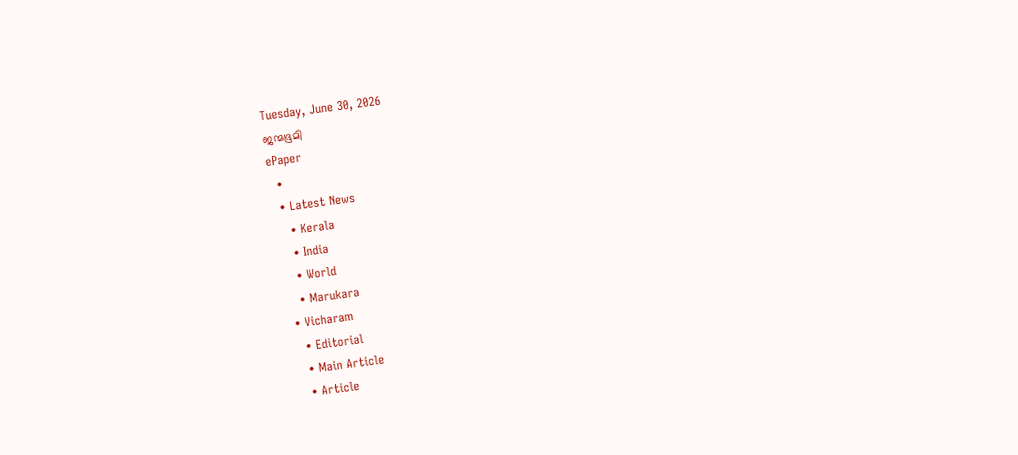Tuesday, June 30, 2026
ജന്മഭൂമി
ePaper
  •
  • Latest News
    • Kerala
    • India
    • World
    • Marukara
  • Vicharam
    • Editorial
    • Main Article
    • Article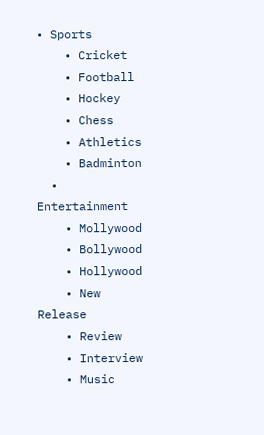• Sports
    • Cricket
    • Football
    • Hockey
    • Chess
    • Athletics
    • Badminton
  • Entertainment
    • Mollywood
    • Bollywood
    • Hollywood
    • New Release
    • Review
    • Interview
    • Music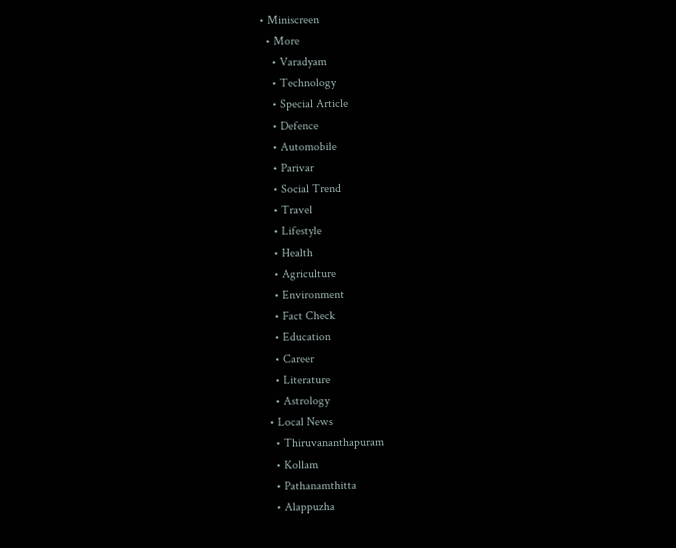• Miniscreen
  • More
    • Varadyam
    • Technology
    • Special Article
    • Defence
    • Automobile
    • Parivar
    • Social Trend
    • Travel
    • Lifestyle
    • Health
    • Agriculture
    • Environment
    • Fact Check
    • Education
    • Career
    • Literature
    • Astrology
  • Local News
    • Thiruvananthapuram
    • Kollam
    • Pathanamthitta
    • Alappuzha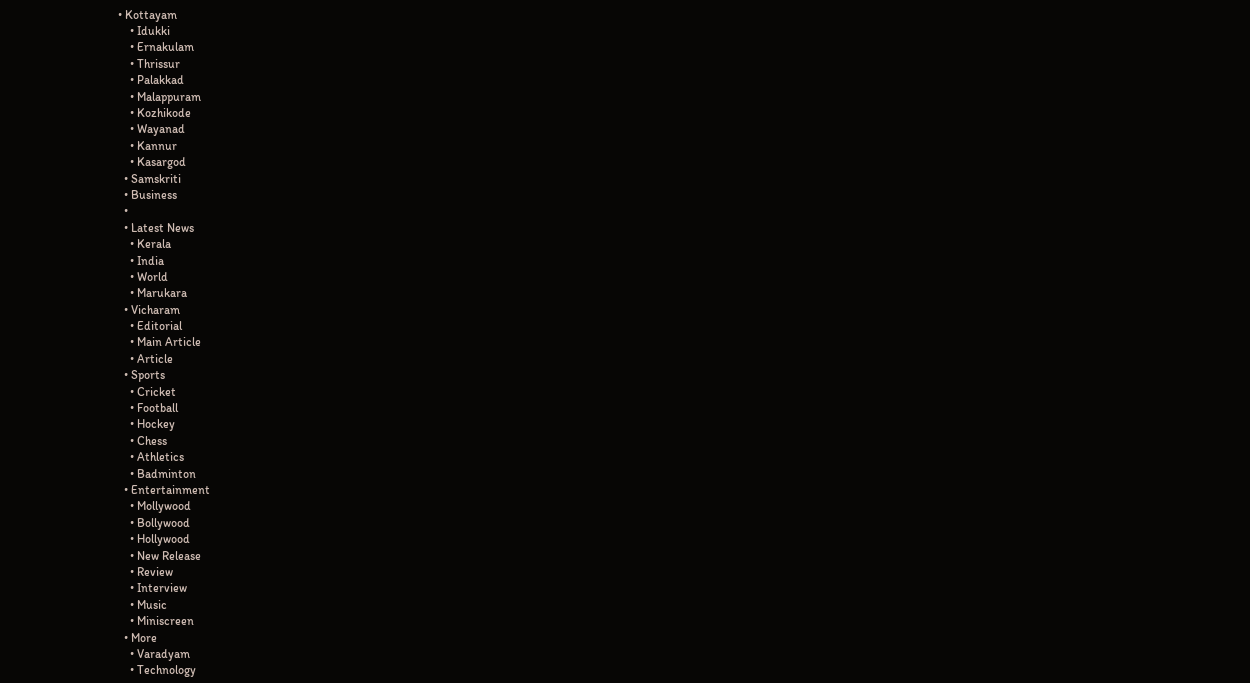• Kottayam
    • Idukki
    • Ernakulam
    • Thrissur
    • Palakkad
    • Malappuram
    • Kozhikode
    • Wayanad
    • Kannur
    • Kasargod
  • Samskriti
  • Business
  •
  • Latest News
    • Kerala
    • India
    • World
    • Marukara
  • Vicharam
    • Editorial
    • Main Article
    • Article
  • Sports
    • Cricket
    • Football
    • Hockey
    • Chess
    • Athletics
    • Badminton
  • Entertainment
    • Mollywood
    • Bollywood
    • Hollywood
    • New Release
    • Review
    • Interview
    • Music
    • Miniscreen
  • More
    • Varadyam
    • Technology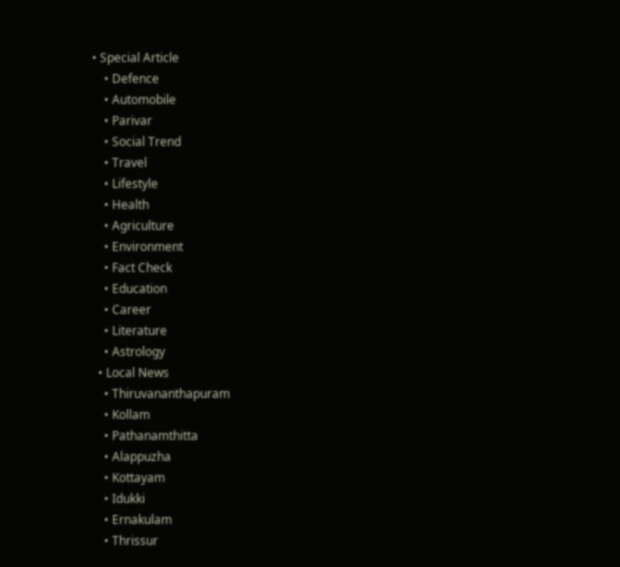• Special Article
    • Defence
    • Automobile
    • Parivar
    • Social Trend
    • Travel
    • Lifestyle
    • Health
    • Agriculture
    • Environment
    • Fact Check
    • Education
    • Career
    • Literature
    • Astrology
  • Local News
    • Thiruvananthapuram
    • Kollam
    • Pathanamthitta
    • Alappuzha
    • Kottayam
    • Idukki
    • Ernakulam
    • Thrissur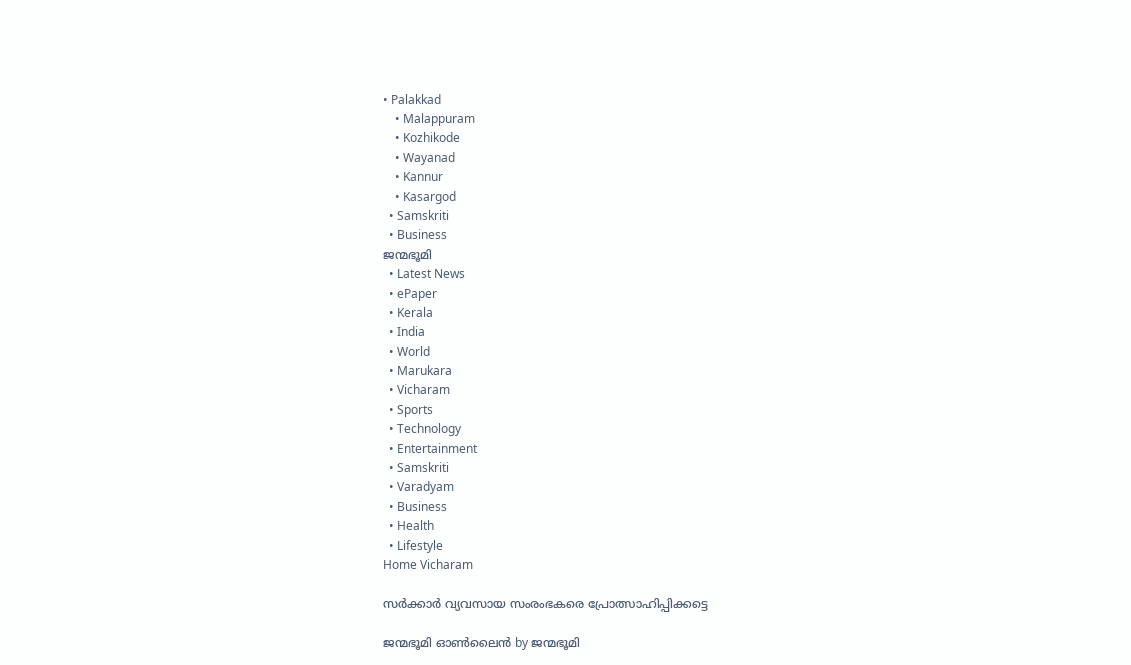• Palakkad
    • Malappuram
    • Kozhikode
    • Wayanad
    • Kannur
    • Kasargod
  • Samskriti
  • Business
ജന്മഭൂമി
  • Latest News
  • ePaper
  • Kerala
  • India
  • World
  • Marukara
  • Vicharam
  • Sports
  • Technology
  • Entertainment
  • Samskriti
  • Varadyam
  • Business
  • Health
  • Lifestyle
Home Vicharam

സര്‍ക്കാര്‍ വ്യവസായ സംരംഭകരെ പ്രോത്സാഹിപ്പിക്കട്ടെ

ജന്മഭൂമി ഓണ്‍ലൈന്‍ by ജന്മഭൂമി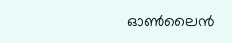ഓണ്‍ലൈന്‍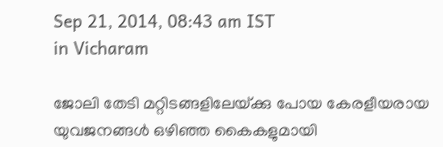Sep 21, 2014, 08:43 am IST
in Vicharam

ജോലി തേടി മറ്റിടങ്ങളിലേയ്‌ക്കു പോയ കേരളീയരായ യുവജനങ്ങള്‍ ഒഴിഞ്ഞ കൈകളുമായി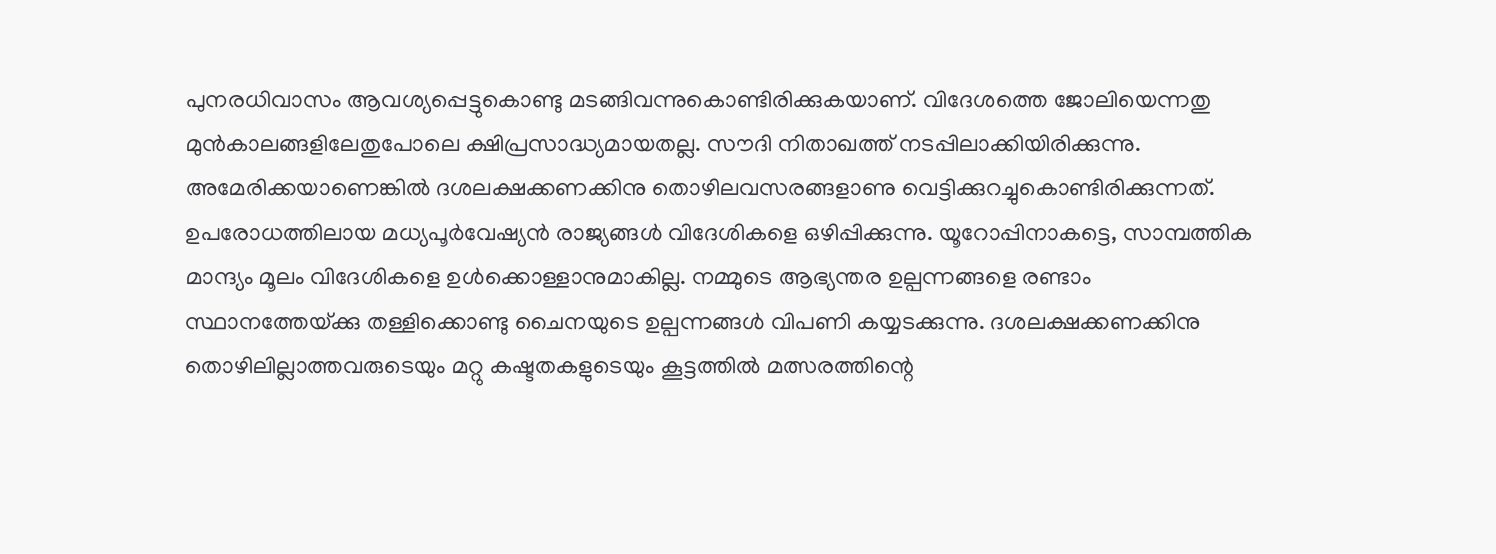പുനരധിവാസം ആവശ്യപ്പെട്ടുകൊണ്ടു മടങ്ങിവന്നുകൊണ്ടിരിക്കുകയാണ്. വിദേശത്തെ ജോലിയെന്നതു മുന്‍കാലങ്ങളിലേതുപോലെ ക്ഷിപ്രസാദ്ധ്യമായതല്ല. സൗദി നിതാഖത്ത് നടപ്പിലാക്കിയിരിക്കുന്നു. അമേരിക്കയാണെങ്കില്‍ ദശലക്ഷക്കണക്കിനു തൊഴിലവസരങ്ങളാണു വെട്ടിക്കുറച്ചുകൊണ്ടിരിക്കുന്നത്. ഉപരോധത്തിലായ മധ്യപൂര്‍വേഷ്യന്‍ രാജ്യങ്ങള്‍ വിദേശികളെ ഒഴിപ്പിക്കുന്നു. യൂറോപ്പിനാകട്ടെ, സാമ്പത്തിക മാന്ദ്യം മൂലം വിദേശികളെ ഉള്‍ക്കൊള്ളാനുമാകില്ല. നമ്മുടെ ആഭ്യന്തര ഉല്പന്നങ്ങളെ രണ്ടാം സ്ഥാനത്തേയ്‌ക്കു തള്ളിക്കൊണ്ടു ചൈനയുടെ ഉല്പന്നങ്ങള്‍ വിപണി കയ്യടക്കുന്നു. ദശലക്ഷക്കണക്കിനു തൊഴിലില്ലാത്തവരുടെയും മറ്റു കഷ്ടതകളുടെയും കൂട്ടത്തില്‍ മത്സരത്തിന്റെ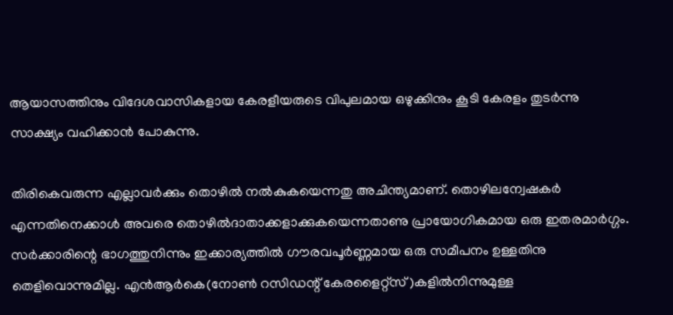ആയാസത്തിനും വിദേശവാസികളായ കേരളീയരുടെ വിപുലമായ ഒഴുക്കിനും കൂടി കേരളം തുടര്‍ന്നു സാക്ഷ്യം വഹിക്കാന്‍ പോകുന്നു.

തിരികെവരുന്ന എല്ലാവര്‍ക്കും തൊഴില്‍ നല്‍കുകയെന്നതു അചിന്ത്യമാണ്. തൊഴിലന്വേഷകര്‍ എന്നതിനെക്കാള്‍ അവരെ തൊഴില്‍ദാതാക്കളാക്കുകയെന്നതാണു പ്രായോഗികമായ ഒരു ഇതരമാര്‍ഗ്ഗം. സര്‍ക്കാരിന്റെ ഭാഗത്തുനിന്നും ഇക്കാര്യത്തില്‍ ഗൗരവപൂര്‍ണ്ണമായ ഒരു സമീപനം ഉള്ളതിനു തെളിവൊന്നുമില്ല. എന്‍ആര്‍കെ(നോണ്‍ റസിഡന്റ് കേരളൈറ്റ്‌സ്)കളില്‍നിന്നുമുള്ള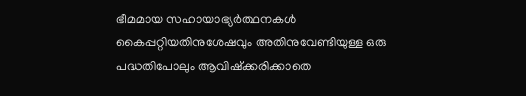ഭീമമായ സഹായാഭ്യര്‍ത്ഥനകള്‍ കൈപ്പറ്റിയതിനുശേഷവും അതിനുവേണ്ടിയുള്ള ഒരു പദ്ധതിപോലും ആവിഷ്‌ക്കരിക്കാതെ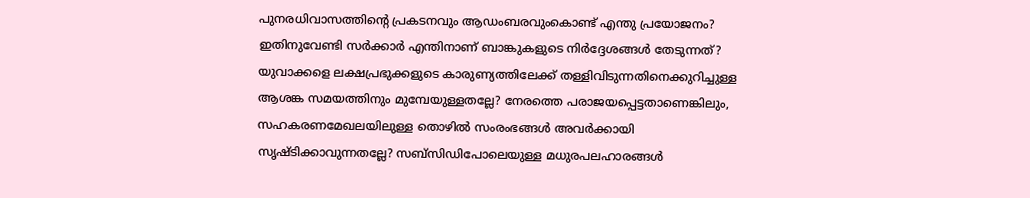പുനരധിവാസത്തിന്റെ പ്രകടനവും ആഡംബരവുംകൊണ്ട് എന്തു പ്രയോജനം? ഇതിനുവേണ്ടി സര്‍ക്കാര്‍ എന്തിനാണ് ബാങ്കുകളുടെ നിര്‍ദ്ദേശങ്ങള്‍ തേടുന്നത്? യുവാക്കളെ ലക്ഷപ്രഭുക്കളുടെ കാരുണ്യത്തിലേക്ക് തള്ളിവിടുന്നതിനെക്കുറിച്ചുള്ള ആശങ്ക സമയത്തിനും മുമ്പേയുള്ളതല്ലേ? നേരത്തെ പരാജയപ്പെട്ടതാണെങ്കിലും, സഹകരണമേഖലയിലുള്ള തൊഴില്‍ സംരംഭങ്ങള്‍ അവര്‍ക്കായി സൃഷ്ടിക്കാവുന്നതല്ലേ? സബ്‌സിഡിപോലെയുള്ള മധുരപലഹാരങ്ങള്‍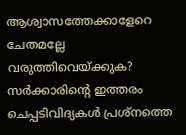ആശ്വാസത്തേക്കാളേറെ ചേതമല്ലേ വരുത്തിവെയ്‌ക്കുക? സര്‍ക്കാരിന്റെ ഇത്തരം ചെപ്പടിവിദ്യകള്‍ പ്രശ്‌നത്തെ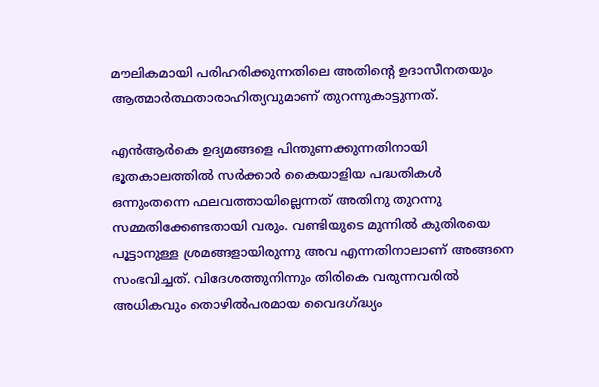മൗലികമായി പരിഹരിക്കുന്നതിലെ അതിന്റെ ഉദാസീനതയും ആത്മാര്‍ത്ഥതാരാഹിത്യവുമാണ് തുറന്നുകാട്ടുന്നത്.

എന്‍ആര്‍കെ ഉദ്യമങ്ങളെ പിന്തുണക്കുന്നതിനായി ഭൂതകാലത്തില്‍ സര്‍ക്കാര്‍ കൈയാളിയ പദ്ധതികള്‍ ഒന്നുംതന്നെ ഫലവത്തായില്ലെന്നത് അതിനു തുറന്നു സമ്മതിക്കേണ്ടതായി വരും. വണ്ടിയുടെ മുന്നില്‍ കുതിരയെ പൂട്ടാനുള്ള ശ്രമങ്ങളായിരുന്നു അവ എന്നതിനാലാണ് അങ്ങനെ സംഭവിച്ചത്. വിദേശത്തുനിന്നും തിരികെ വരുന്നവരില്‍ അധികവും തൊഴില്‍പരമായ വൈദഗ്‌ദ്ധ്യം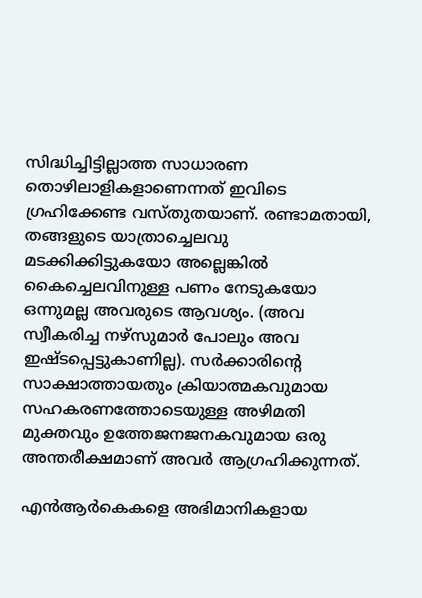സിദ്ധിച്ചിട്ടില്ലാത്ത സാധാരണ തൊഴിലാളികളാണെന്നത് ഇവിടെ ഗ്രഹിക്കേണ്ട വസ്തുതയാണ്. രണ്ടാമതായി, തങ്ങളുടെ യാത്രാച്ചെലവു മടക്കിക്കിട്ടുകയോ അല്ലെങ്കില്‍ കൈച്ചെലവിനുള്ള പണം നേടുകയോ ഒന്നുമല്ല അവരുടെ ആവശ്യം. (അവ സ്വീകരിച്ച നഴ്‌സുമാര്‍ പോലും അവ ഇഷ്ടപ്പെട്ടുകാണില്ല). സര്‍ക്കാരിന്റെ സാക്ഷാത്തായതും ക്രിയാത്മകവുമായ സഹകരണത്തോടെയുള്ള അഴിമതി മുക്തവും ഉത്തേജനജനകവുമായ ഒരു അന്തരീക്ഷമാണ് അവര്‍ ആഗ്രഹിക്കുന്നത്.

എന്‍ആര്‍കെകളെ അഭിമാനികളായ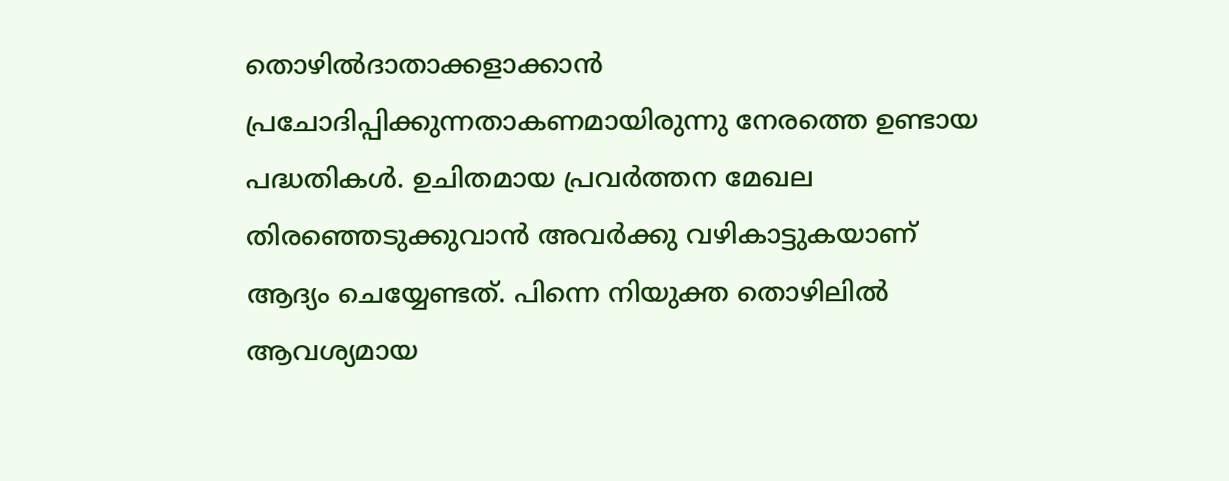തൊഴില്‍ദാതാക്കളാക്കാന്‍ പ്രചോദിപ്പിക്കുന്നതാകണമായിരുന്നു നേരത്തെ ഉണ്ടായ പദ്ധതികള്‍. ഉചിതമായ പ്രവര്‍ത്തന മേഖല തിരഞ്ഞെടുക്കുവാന്‍ അവര്‍ക്കു വഴികാട്ടുകയാണ് ആദ്യം ചെയ്യേണ്ടത്. പിന്നെ നിയുക്ത തൊഴിലില്‍ ആവശ്യമായ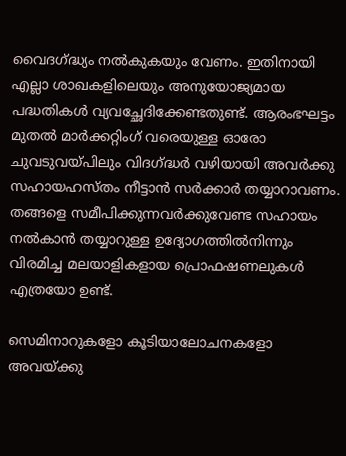വൈദഗ്‌ദ്ധ്യം നല്‍കുകയും വേണം. ഇതിനായി എല്ലാ ശാഖകളിലെയും അനുയോജ്യമായ പദ്ധതികള്‍ വ്യവച്ഛേദിക്കേണ്ടതുണ്ട്. ആരംഭഘട്ടം മുതല്‍ മാര്‍ക്കറ്റിംഗ് വരെയുള്ള ഓരോ ചുവടുവയ്‌പിലും വിദഗ്‌ദ്ധര്‍ വഴിയായി അവര്‍ക്കു സഹായഹസ്തം നീട്ടാന്‍ സര്‍ക്കാര്‍ തയ്യാറാവണം. തങ്ങളെ സമീപിക്കുന്നവര്‍ക്കുവേണ്ട സഹായം നല്‍കാന്‍ തയ്യാറുള്ള ഉദ്യോഗത്തില്‍നിന്നും വിരമിച്ച മലയാളികളായ പ്രൊഫഷണലുകള്‍ എത്രയോ ഉണ്ട്.

സെമിനാറുകളോ കൂടിയാലോചനകളോ അവയ്‌ക്കു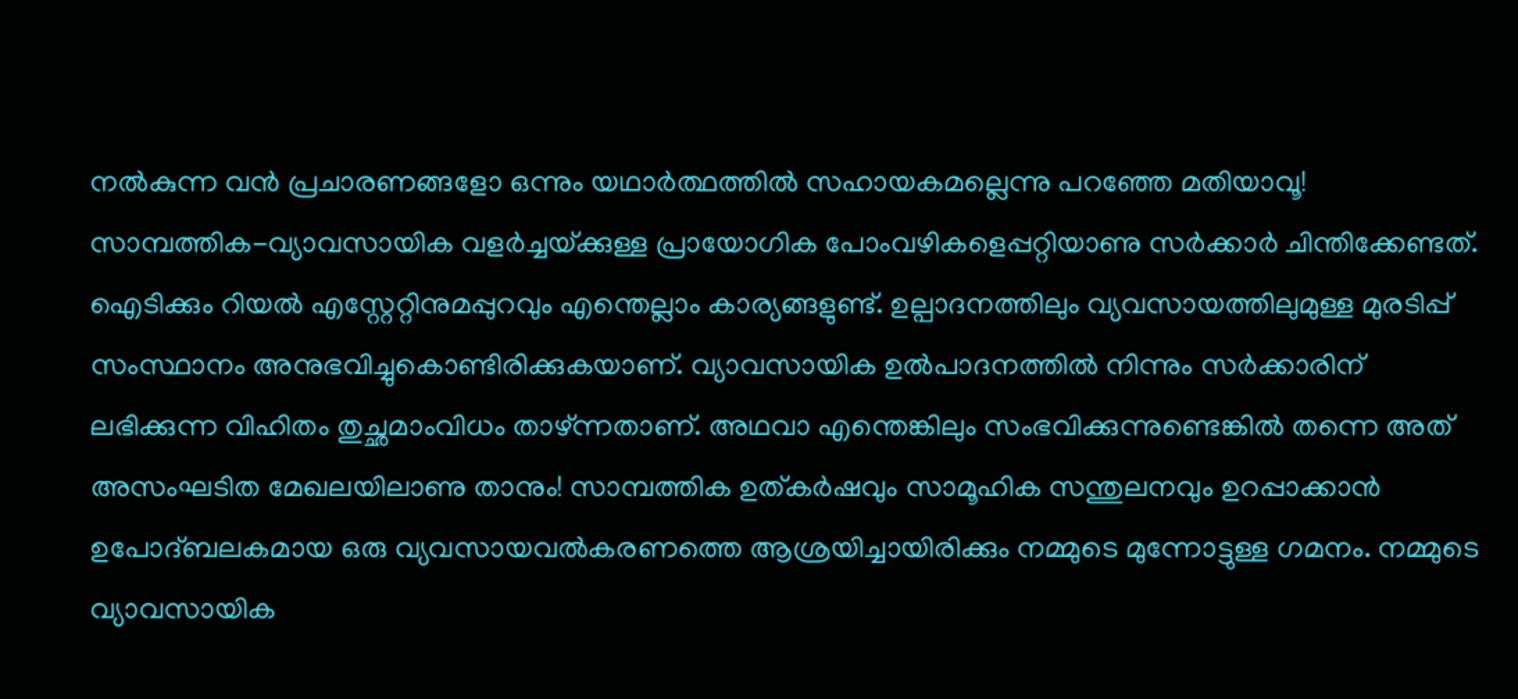നല്‍കുന്ന വന്‍ പ്രചാരണങ്ങളോ ഒന്നും യഥാര്‍ത്ഥത്തില്‍ സഹായകമല്ലെന്നു പറഞ്ഞേ മതിയാവൂ! സാമ്പത്തിക-വ്യാവസായിക വളര്‍ച്ചയ്‌ക്കുള്ള പ്രായോഗിക പോംവഴികളെപ്പറ്റിയാണു സര്‍ക്കാര്‍ ചിന്തിക്കേണ്ടത്. ഐടിക്കും റിയല്‍ എസ്റ്റേറ്റിനുമപ്പുറവും എന്തെല്ലാം കാര്യങ്ങളുണ്ട്. ഉല്പാദനത്തിലും വ്യവസായത്തിലുമുള്ള മുരടിപ്പ് സംസ്ഥാനം അനുഭവിച്ചുകൊണ്ടിരിക്കുകയാണ്. വ്യാവസായിക ഉല്‍പാദനത്തില്‍ നിന്നും സര്‍ക്കാരിന് ലഭിക്കുന്ന വിഹിതം തുച്ഛമാംവിധം താഴ്ന്നതാണ്. അഥവാ എന്തെങ്കിലും സംഭവിക്കുന്നുണ്ടെങ്കില്‍ തന്നെ അത് അസംഘടിത മേഖലയിലാണു താനും! സാമ്പത്തിക ഉത്കര്‍ഷവും സാമൂഹിക സന്തുലനവും ഉറപ്പാക്കാന്‍ ഉപോദ്ബലകമായ ഒരു വ്യവസായവല്‍കരണത്തെ ആശ്രയിച്ചായിരിക്കും നമ്മുടെ മുന്നോട്ടുള്ള ഗമനം. നമ്മുടെ വ്യാവസായിക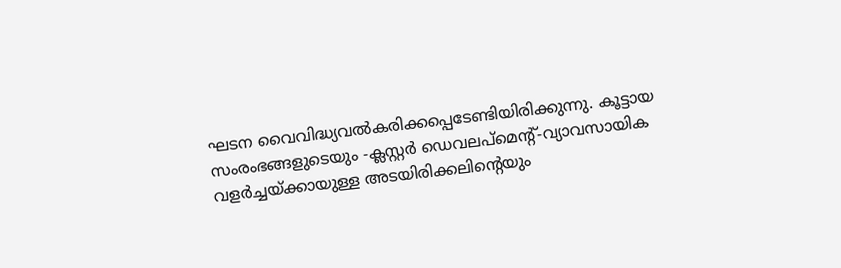ഘടന വൈവിദ്ധ്യവല്‍കരിക്കപ്പെടേണ്ടിയിരിക്കുന്നു. കൂട്ടായ സംരംഭങ്ങളുടെയും -ക്ലസ്റ്റര്‍ ഡെവലപ്‌മെന്റ്-വ്യാവസായിക വളര്‍ച്ചയ്‌ക്കായുള്ള അടയിരിക്കലിന്റെയും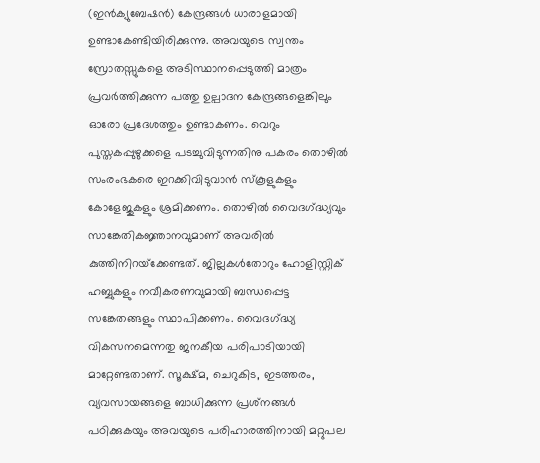(ഇന്‍ക്യുബേഷന്‍) കേന്ദ്രങ്ങള്‍ ധാരാളമായി ഉണ്ടാകേണ്ടിയിരിക്കുന്നു. അവയുടെ സ്വന്തം സ്രോതസ്സുകളെ അടിസ്ഥാനപ്പെടുത്തി മാത്രം പ്രവര്‍ത്തിക്കുന്ന പത്തു ഉല്പാദന കേന്ദ്രങ്ങളെങ്കിലും ഓരോ പ്രദേശത്തും ഉണ്ടാകണം. വെറും പുസ്തകപ്പുഴുക്കളെ പടച്ചുവിടുന്നതിനു പകരം തൊഴില്‍ സംരംഭകരെ ഇറക്കിവിടുവാന്‍ സ്‌കൂളുകളും കോളേജുകളും ശ്രമിക്കണം. തൊഴില്‍ വൈദഗ്‌ദ്ധ്യവും സാങ്കേതികജ്ഞാനവുമാണ് അവരില്‍ കുത്തിനിറയ്‌ക്കേണ്ടത്. ജില്ലകള്‍തോറും ഹോളിസ്റ്റിക് ഹബ്ബുകളും നവീകരണവുമായി ബന്ധപ്പെട്ട സങ്കേതങ്ങളും സ്ഥാപിക്കണം. വൈദഗ്‌ദ്ധ്യ വികസനമെന്നതു ജനകീയ പരിപാടിയായി മാറ്റേണ്ടതാണ്. സൂക്ഷ്മ, ചെറുകിട, ഇടത്തരം, വ്യവസായങ്ങളെ ബാധിക്കുന്ന പ്രശ്‌നങ്ങള്‍ പഠിക്കുകയും അവയുടെ പരിഹാരത്തിനായി മറ്റുപല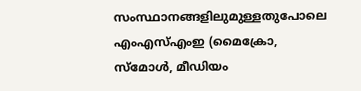സംസ്ഥാനങ്ങളിലുമുള്ളതുപോലെ എംഎസ്എംഇ (മൈക്രോ, സ്‌മോള്‍, മീഡിയം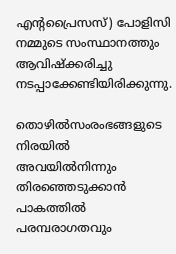എന്റപ്രൈസസ്) പോളിസി നമ്മുടെ സംസ്ഥാനത്തും ആവിഷ്‌ക്കരിച്ചു നടപ്പാക്കേണ്ടിയിരിക്കുന്നു.

തൊഴില്‍സംരംഭങ്ങളുടെ നിരയില്‍ അവയില്‍നിന്നും തിരഞ്ഞെടുക്കാന്‍ പാകത്തില്‍ പരമ്പരാഗതവും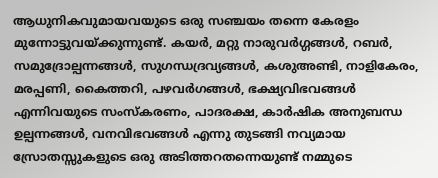ആധുനികവുമായവയുടെ ഒരു സഞ്ചയം തന്നെ കേരളം മുന്നോട്ടുവയ്‌ക്കുന്നുണ്ട്. കയര്‍, മറ്റു നാരുവര്‍ഗ്ഗങ്ങള്‍, റബര്‍, സമുദ്രോല്പന്നങ്ങള്‍, സുഗന്ധദ്രവ്യങ്ങള്‍, കശുഅണ്ടി, നാളികേരം, മരപ്പണി, കൈത്തറി, പഴവര്‍ഗങ്ങള്‍, ഭക്ഷ്യവിഭവങ്ങള്‍ എന്നിവയുടെ സംസ്‌കരണം, പാദരക്ഷ, കാര്‍ഷിക അനുബന്ധ ഉല്പന്നങ്ങള്‍, വനവിഭവങ്ങള്‍ എന്നു തുടങ്ങി നവ്യമായ സ്രോതസ്സുകളുടെ ഒരു അടിത്തറതന്നെയുണ്ട് നമ്മുടെ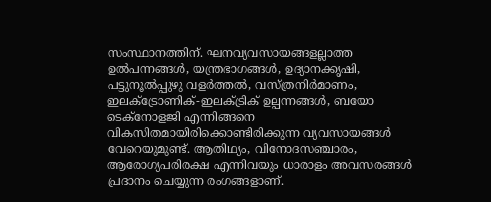സംസ്ഥാനത്തിന്. ഘനവ്യവസായങ്ങളല്ലാത്ത ഉല്‍പന്നങ്ങള്‍, യന്ത്രഭാഗങ്ങള്‍, ഉദ്യാനക്കൃഷി, പട്ടുനൂല്‍പ്പുഴു വളര്‍ത്തല്‍, വസ്ത്രനിര്‍മാണം, ഇലക്‌ട്രോണിക്-ഇലക്ട്രിക് ഉല്പന്നങ്ങള്‍, ബയോ ടെക്‌നോളജി എന്നിങ്ങനെ വികസിതമായിരിക്കൊണ്ടിരിക്കുന്ന വ്യവസായങ്ങള്‍ വേറെയുമുണ്ട്. ആതിഥ്യം, വിനോദസഞ്ചാരം, ആരോഗ്യപരിരക്ഷ എന്നിവയും ധാരാളം അവസരങ്ങള്‍ പ്രദാനം ചെയ്യുന്ന രംഗങ്ങളാണ്.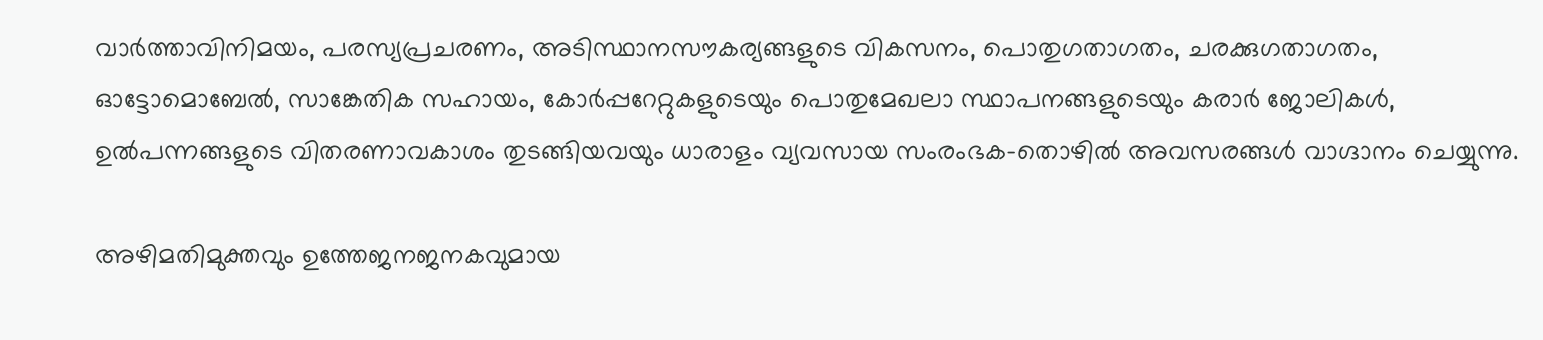വാര്‍ത്താവിനിമയം, പരസ്യപ്രചരണം, അടിസ്ഥാനസൗകര്യങ്ങളുടെ വികസനം, പൊതുഗതാഗതം, ചരക്കുഗതാഗതം, ഓട്ടോമൊബേല്‍, സാങ്കേതിക സഹായം, കോര്‍പ്പറേറ്റുകളുടെയും പൊതുമേഖലാ സ്ഥാപനങ്ങളുടെയും കരാര്‍ ജോലികള്‍, ഉല്‍പന്നങ്ങളുടെ വിതരണാവകാശം തുടങ്ങിയവയും ധാരാളം വ്യവസായ സംരംഭക-തൊഴില്‍ അവസരങ്ങള്‍ വാഗ്ദാനം ചെയ്യുന്നു.

അഴിമതിമുക്തവും ഉത്തേജനജനകവുമായ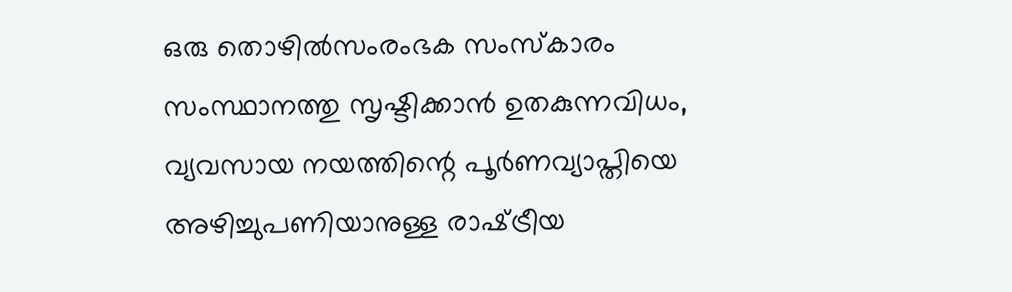ഒരു തൊഴില്‍സംരംഭക സംസ്‌കാരം സംസ്ഥാനത്തു സൃഷ്ടിക്കാന്‍ ഉതകുന്നവിധം, വ്യവസായ നയത്തിന്റെ പൂര്‍ണവ്യാപ്തിയെ അഴിച്ചുപണിയാനുള്ള രാഷ്‌ട്രീയ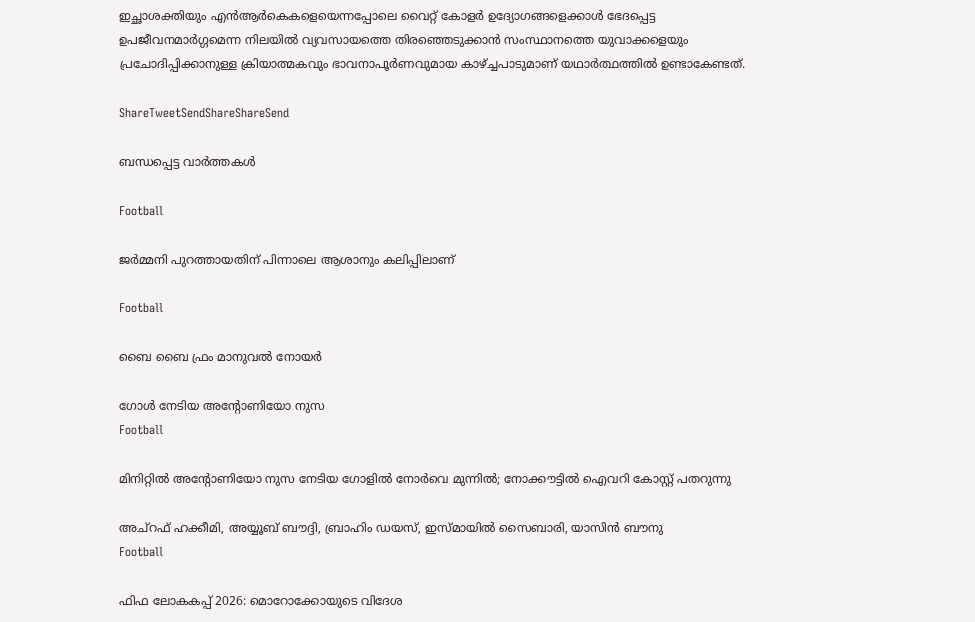ഇച്ഛാശക്തിയും എന്‍ആര്‍കെകളെയെന്നപ്പോലെ വൈറ്റ് കോളര്‍ ഉദ്യോഗങ്ങളെക്കാള്‍ ഭേദപ്പെട്ട ഉപജീവനമാര്‍ഗ്ഗമെന്ന നിലയില്‍ വ്യവസായത്തെ തിരഞ്ഞെടുക്കാന്‍ സംസ്ഥാനത്തെ യുവാക്കളെയും പ്രചോദിപ്പിക്കാനുള്ള ക്രിയാത്മകവും ഭാവനാപൂര്‍ണവുമായ കാഴ്‌ച്ചപാടുമാണ് യഥാര്‍ത്ഥത്തില്‍ ഉണ്ടാകേണ്ടത്.

ShareTweetSendShareShareSend

ബന്ധപ്പെട്ട വാര്‍ത്തകള്‍

Football

ജര്‍മ്മനി പുറത്തായതിന് പിന്നാലെ ആശാനും കലിപ്പിലാണ്

Football

ബൈ ബൈ ഫ്രം മാനുവല്‍ നോയര്‍

ഗോള്‍ നേടിയ അന്‍റോണിയോ നുസ
Football

മിനിറ്റില്‍ അന്‍റോണിയോ നുസ നേടിയ ഗോളില്‍ നോര്‍വെ മുന്നില്‍; നോക്കൗട്ടില്‍ ഐവറി കോസ്റ്റ് പതറുന്നു

അച്‌റഫ് ഹക്കീമി, അയ്യൂബ് ബൗദ്ദി, ബ്രാഹിം ഡയസ്, ഇസ്മായില്‍ സൈബാരി, യാസിന്‍ ബൗനു
Football

ഫിഫ ലോകകപ്പ് 2026: മൊറോക്കോയുടെ വിദേശ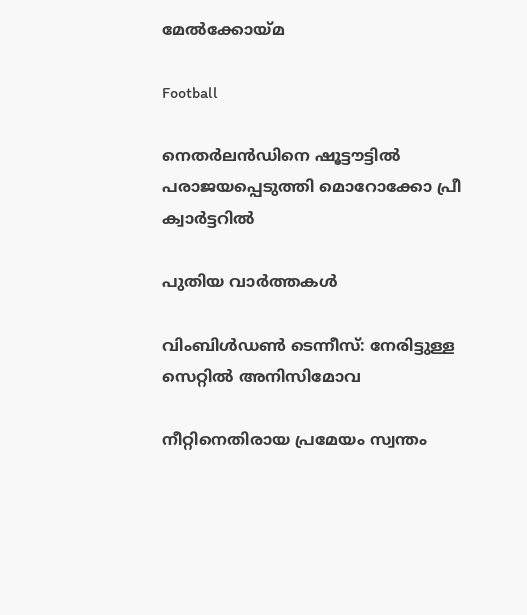മേല്‍ക്കോയ്‌മ

Football

നെതര്‍ലന്‍ഡിനെ ഷൂട്ടൗട്ടില്‍ പരാജയപ്പെടുത്തി മൊറോക്കോ പ്രീ ക്വാര്‍ട്ടറില്‍

പുതിയ വാര്‍ത്തകള്‍

വിംബിള്‍ഡണ്‍ ടെന്നീസ്: നേരിട്ടുള്ള സെറ്റില്‍ അനിസിമോവ

നീറ്റിനെതിരായ പ്രമേയം സ്വന്തം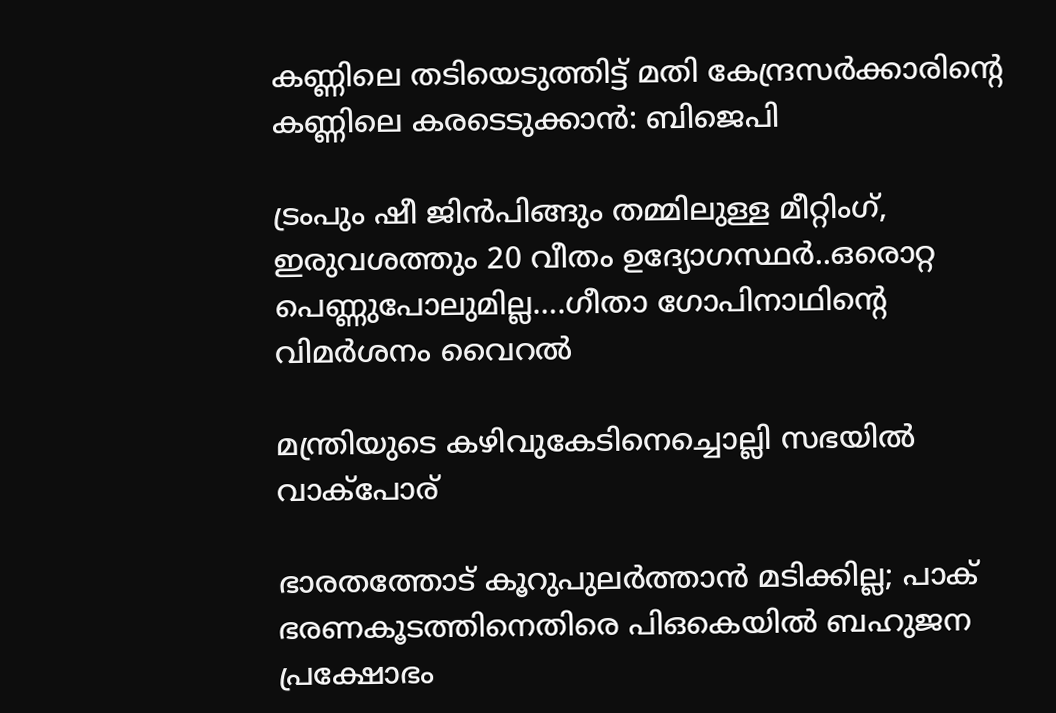കണ്ണിലെ തടിയെടുത്തിട്ട് മതി കേന്ദ്രസര്‍ക്കാരിന്റെ കണ്ണിലെ കരടെടുക്കാന്‍: ബിജെപി

ട്രംപും ഷീ ജിന്‍പിങ്ങും തമ്മിലുള്ള മീറ്റിംഗ്, ഇരുവശത്തും 20 വീതം ഉദ്യോഗസ്ഥര്‍..ഒരൊറ്റ പെണ്ണുപോലുമില്ല….ഗീതാ ഗോപിനാഥിന്റെ വിമര്‍ശനം വൈറല്‍

മന്ത്രിയുടെ കഴിവുകേടിനെച്ചൊല്ലി സഭയില്‍ വാക്‌പോര്

ഭാരതത്തോട് കൂറുപുലര്‍ത്താന്‍ മടിക്കില്ല; പാക് ഭരണകൂടത്തിനെതിരെ പിഒകെയില്‍ ബഹുജന പ്രക്ഷോഭം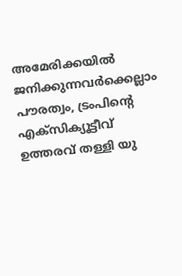അമേരിക്കയില്‍ ജനിക്കുന്നവര്‍ക്കെല്ലാം പൗരത്വം, ട്രംപിന്റെ എക്‌സിക്യൂട്ടീവ് ഉത്തരവ് തള്ളി യു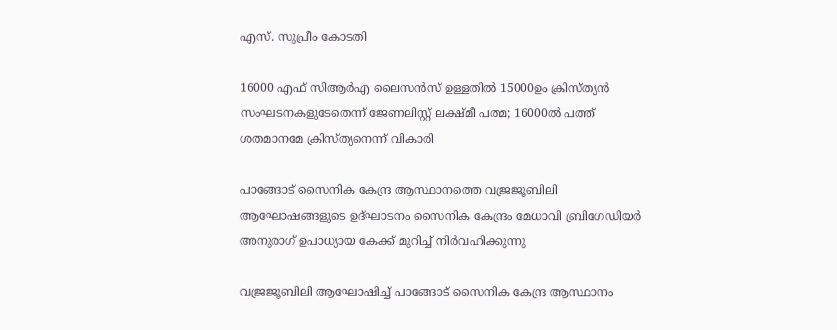എസ്. സുപ്രീം കോടതി

16000 എഫ് സിആര്‍എ ലൈസന്‍സ് ഉള്ളതില്‍ 15000ഉം ക്രിസ്ത്യന്‍ സംഘടനകളുടേതെന്ന് ജേണലിസ്റ്റ് ലക്ഷ്മീ പത്മ; 16000ല്‍ പത്ത് ശതമാനമേ ക്രിസ്ത്യനെന്ന് വികാരി

പാങ്ങോട് സൈനിക കേന്ദ്ര ആസ്ഥാനത്തെ വജ്രജൂബിലി ആഘോഷങ്ങളുടെ ഉദ്ഘാടനം സൈനിക കേന്ദ്രം മേധാവി ബ്രിഗേഡിയര്‍ അനുരാഗ് ഉപാധ്യായ കേക്ക് മുറിച്ച് നിര്‍വഹിക്കുന്നു

വജ്രജൂബിലി ആഘോഷിച്ച് പാങ്ങോട് സൈനിക കേന്ദ്ര ആസ്ഥാനം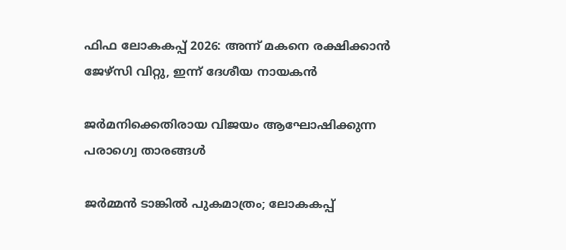ഫിഫ ലോകകപ്പ് 2026: അന്ന് മകനെ രക്ഷിക്കാന്‍ ജേഴ്‌സി വിറ്റു, ഇന്ന് ദേശീയ നായകന്‍

ജര്‍മനിക്കെതിരായ വിജയം ആഘോഷിക്കുന്ന പരാഗ്വെ താരങ്ങള്‍

ജര്‍മ്മന്‍ ടാങ്കില്‍ പുകമാത്രം; ലോകകപ്പ്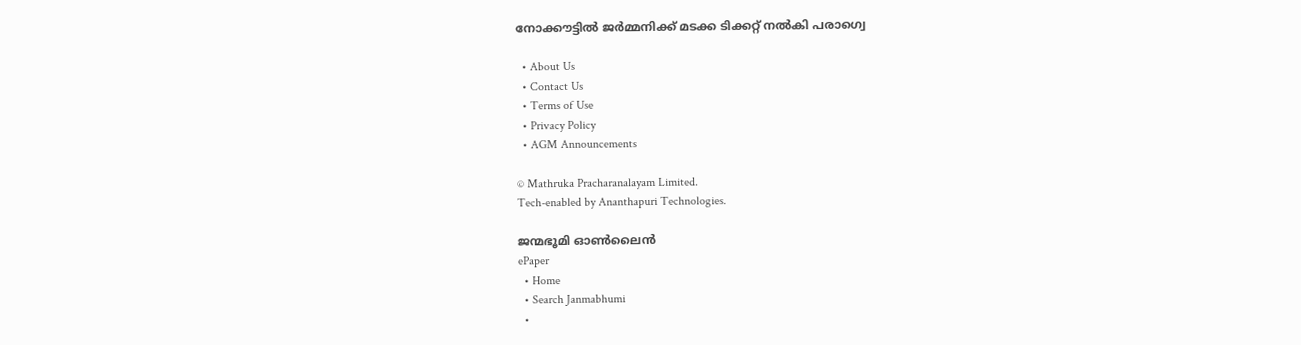നോക്കൗട്ടില്‍ ജര്‍മ്മനിക്ക് മടക്ക ടിക്കറ്റ് നല്‍കി പരാഗ്വെ

  • About Us
  • Contact Us
  • Terms of Use
  • Privacy Policy
  • AGM Announcements

© Mathruka Pracharanalayam Limited.
Tech-enabled by Ananthapuri Technologies.

ജന്മഭൂമി ഓണ്‍ലൈന്‍
ePaper
  • Home
  • Search Janmabhumi
  •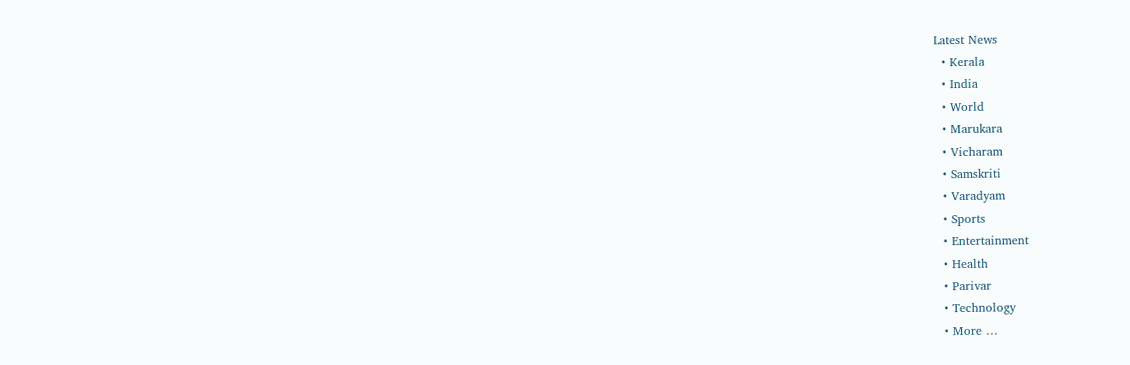Latest News
  • Kerala
  • India
  • World
  • Marukara
  • Vicharam
  • Samskriti
  • Varadyam
  • Sports
  • Entertainment
  • Health
  • Parivar
  • Technology
  • More …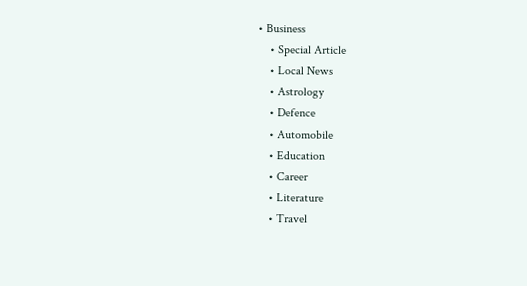• Business
    • Special Article
    • Local News
    • Astrology
    • Defence
    • Automobile
    • Education
    • Career
    • Literature
    • Travel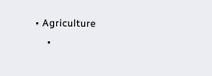• Agriculture
    •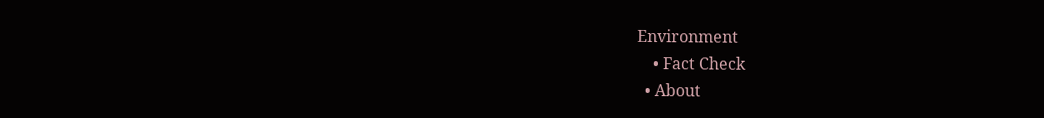Environment
    • Fact Check
  • About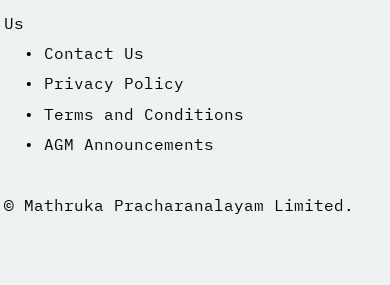Us
  • Contact Us
  • Privacy Policy
  • Terms and Conditions
  • AGM Announcements

© Mathruka Pracharanalayam Limited.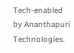Tech-enabled by Ananthapuri Technologies.